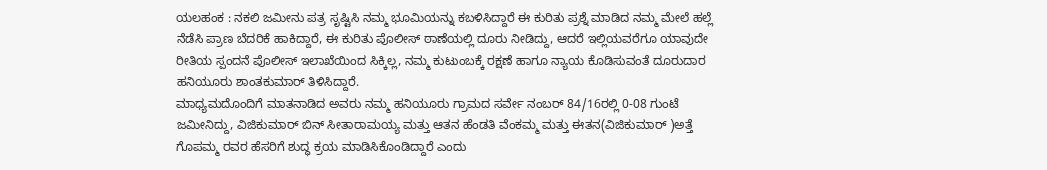ಯಲಹಂಕ : ನಕಲಿ ಜಮೀನು ಪತ್ರ ಸೃಷ್ಟಿಸಿ ನಮ್ಮ ಭೂಮಿಯನ್ನು ಕಬಳಿಸಿದ್ದಾರೆ ಈ ಕುರಿತು ಪ್ರಶ್ನೆ ಮಾಡಿದ ನಮ್ಮ ಮೇಲೆ ಹಲ್ಲೆ ನೆಡೆಸಿ ಪ್ರಾಣ ಬೆದರಿಕೆ ಹಾಕಿದ್ದಾರೆ, ಈ ಕುರಿತು ಪೊಲೀಸ್ ಠಾಣೆಯಲ್ಲಿ ದೂರು ನೀಡಿದ್ದು, ಆದರೆ ಇಲ್ಲಿಯವರೆಗೂ ಯಾವುದೇ ರೀತಿಯ ಸ್ಪಂದನೆ ಪೊಲೀಸ್ ಇಲಾಖೆಯಿಂದ ಸಿಕ್ಕಿಲ್ಲ, ನಮ್ಮ ಕುಟುಂಬಕ್ಕೆ ರಕ್ಷಣೆ ಹಾಗೂ ನ್ಯಾಯ ಕೊಡಿಸುವಂತೆ ದೂರುದಾರ ಹನಿಯೂರು ಶಾಂತಕುಮಾರ್ ತಿಳಿಸಿದ್ದಾರೆ.
ಮಾಧ್ಯಮದೊಂದಿಗೆ ಮಾತನಾಡಿದ ಅವರು ನಮ್ಮ ಹನಿಯೂರು ಗ್ರಾಮದ ಸರ್ವೇ ನಂಬರ್ 84/16ರಲ್ಲಿ 0-08 ಗುಂಟೆ ಜಮೀನಿದ್ದು, ವಿಜಿಕುಮಾರ್ ಬಿನ್ ಸೀತಾರಾಮಯ್ಯ ಮತ್ತು ಆತನ ಹೆಂಡತಿ ವೆಂಕಮ್ಮ ಮತ್ತು ಈತನ(ವಿಜಿಕುಮಾರ್ )ಅತ್ತೆ ಗೊಪಮ್ಮ ರವರ ಹೆಸರಿಗೆ ಶುದ್ಧ ಕ್ರಯ ಮಾಡಿಸಿಕೊಂಡಿದ್ದಾರೆ ಎಂದು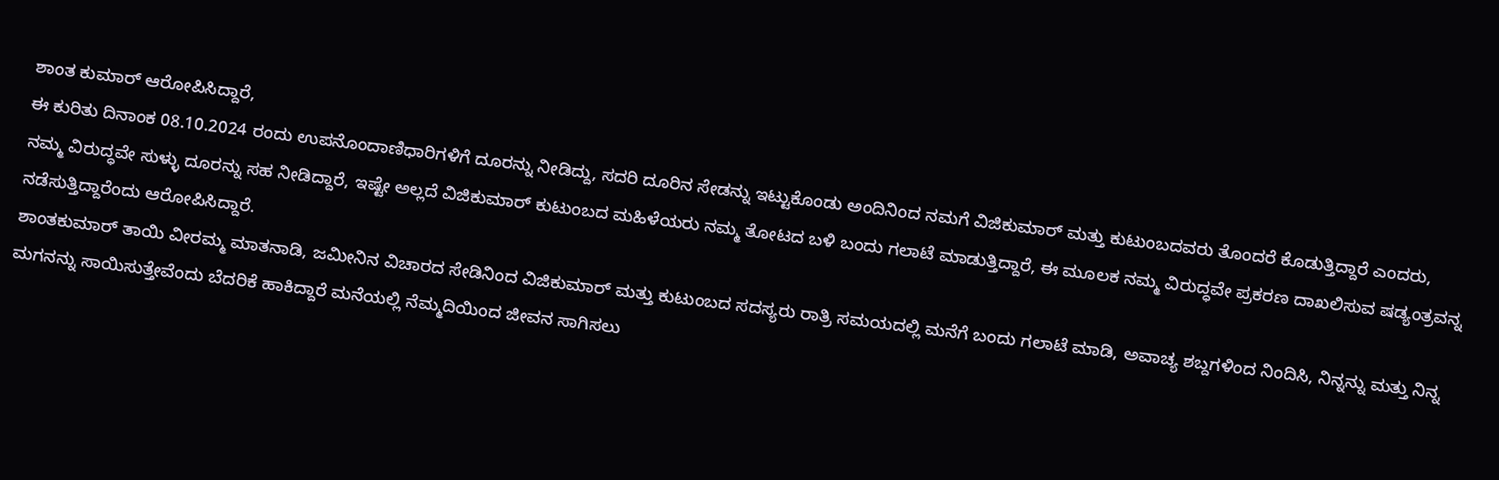ಶಾಂತ ಕುಮಾರ್ ಆರೋಪಿಸಿದ್ದಾರೆ,
ಈ ಕುರಿತು ದಿನಾಂಕ 08.10.2024 ರಂದು ಉಪನೊಂದಾಣಿಧಾರಿಗಳಿಗೆ ದೂರನ್ನು ನೀಡಿದ್ದು, ಸದರಿ ದೂರಿನ ಸೇಡನ್ನು ಇಟ್ಟುಕೊಂಡು ಅಂದಿನಿಂದ ನಮಗೆ ವಿಜಿಕುಮಾರ್ ಮತ್ತು ಕುಟುಂಬದವರು ತೊಂದರೆ ಕೊಡುತ್ತಿದ್ದಾರೆ ಎಂದರು, ನಮ್ಮ ವಿರುದ್ಧವೇ ಸುಳ್ಳು ದೂರನ್ನು ಸಹ ನೀಡಿದ್ದಾರೆ, ಇಷ್ಟೇ ಅಲ್ಲದೆ ವಿಜಿಕುಮಾರ್ ಕುಟುಂಬದ ಮಹಿಳೆಯರು ನಮ್ಮ ತೋಟದ ಬಳಿ ಬಂದು ಗಲಾಟೆ ಮಾಡುತ್ತಿದ್ದಾರೆ, ಈ ಮೂಲಕ ನಮ್ಮ ವಿರುದ್ಧವೇ ಪ್ರಕರಣ ದಾಖಲಿಸುವ ಷಡ್ಯಂತ್ರವನ್ನ ನಡೆಸುತ್ತಿದ್ದಾರೆಂದು ಆರೋಪಿಸಿದ್ದಾರೆ.
ಶಾಂತಕುಮಾರ್ ತಾಯಿ ವೀರಮ್ಮ ಮಾತನಾಡಿ, ಜಮೀನಿನ ವಿಚಾರದ ಸೇಡಿನಿಂದ ವಿಜಿಕುಮಾರ್ ಮತ್ತು ಕುಟುಂಬದ ಸದಸ್ಯರು ರಾತ್ರಿ ಸಮಯದಲ್ಲಿ ಮನೆಗೆ ಬಂದು ಗಲಾಟೆ ಮಾಡಿ, ಅವಾಚ್ಯ ಶಬ್ದಗಳಿಂದ ನಿಂದಿಸಿ, ನಿನ್ನನ್ನು ಮತ್ತು ನಿನ್ನ ಮಗನನ್ನು ಸಾಯಿಸುತ್ತೇವೆಂದು ಬೆದರಿಕೆ ಹಾಕಿದ್ದಾರೆ ಮನೆಯಲ್ಲಿ ನೆಮ್ಮದಿಯಿಂದ ಜೀವನ ಸಾಗಿಸಲು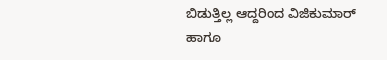ಬಿಡುತ್ತಿಲ್ಲ ಆದ್ದರಿಂದ ವಿಜಿಕುಮಾರ್ ಹಾಗೂ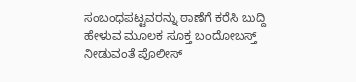ಸಂಬಂಧಪಟ್ಟವರನ್ನು ಠಾಣೆಗೆ ಕರೆಸಿ ಬುದ್ದಿ ಹೇಳುವ ಮೂಲಕ ಸೂಕ್ತ ಬಂದೋಬಸ್ತ್ ನೀಡುವಂತೆ ಪೊಲೀಸ್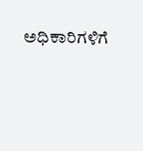ಅಧಿಕಾರಿಗಳಿಗೆ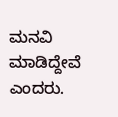ಮನವಿ ಮಾಡಿದ್ದೇವೆ ಎಂದರು.